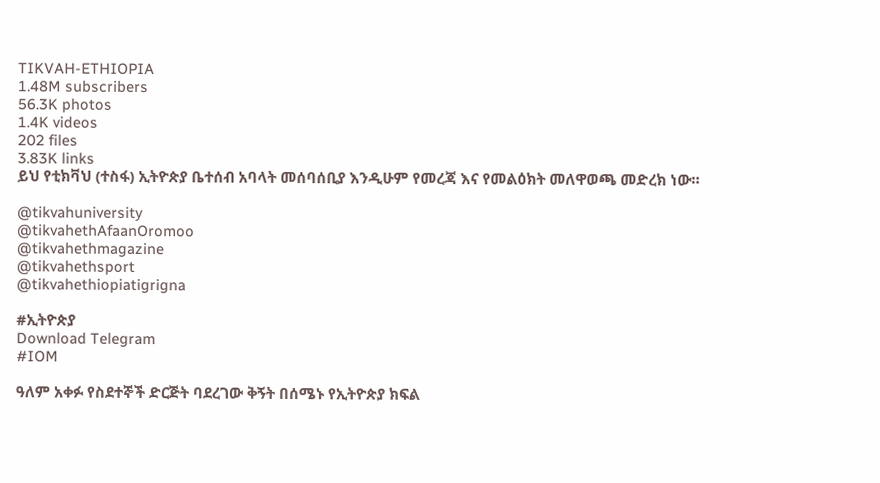TIKVAH-ETHIOPIA
1.48M subscribers
56.3K photos
1.4K videos
202 files
3.83K links
ይህ የቲክቫህ (ተስፋ) ኢትዮጵያ ቤተሰብ አባላት መሰባሰቢያ እንዲሁም የመረጃ እና የመልዕክት መለዋወጫ መድረክ ነው።

@tikvahuniversity
@tikvahethAfaanOromoo
@tikvahethmagazine
@tikvahethsport
@tikvahethiopiatigrigna

#ኢትዮጵያ
Download Telegram
#IOM

ዓለም አቀፉ የስደተኞች ድርጅት ባደረገው ቅኝት በሰሜኑ የኢትዮጵያ ክፍል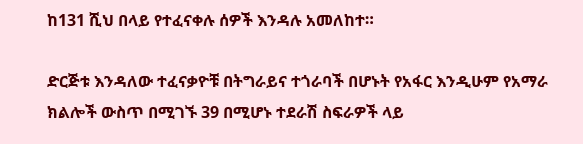ከ131 ሺህ በላይ የተፈናቀሉ ሰዎች እንዳሉ አመለከተ።

ድርጅቱ እንዳለው ተፈናቃዮቹ በትግራይና ተጎራባች በሆኑት የአፋር እንዲሁም የአማራ ክልሎች ውስጥ በሚገኙ 39 በሚሆኑ ተደራሽ ስፍራዎች ላይ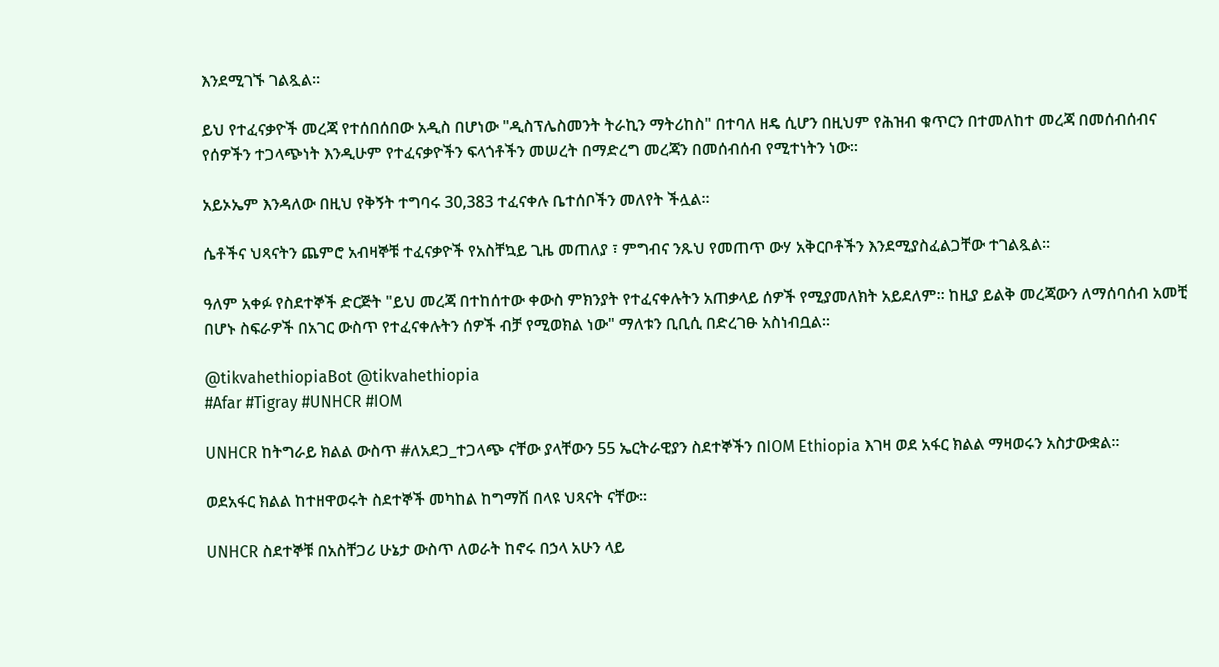እንደሚገኙ ገልጿል።

ይህ የተፈናቃዮች መረጃ የተሰበሰበው አዲስ በሆነው "ዲስፕሌስመንት ትራኪን ማትሪከስ" በተባለ ዘዴ ሲሆን በዚህም የሕዝብ ቁጥርን በተመለከተ መረጃ በመሰብሰብና የሰዎችን ተጋላጭነት እንዲሁም የተፈናቃዮችን ፍላጎቶችን መሠረት በማድረግ መረጃን በመሰብሰብ የሚተነትን ነው።

አይኦኤም እንዳለው በዚህ የቅኝት ተግባሩ 30,383 ተፈናቀሉ ቤተሰቦችን መለየት ችሏል።

ሴቶችና ህጻናትን ጨምሮ አብዛኞቹ ተፈናቃዮች የአስቸኳይ ጊዜ መጠለያ ፣ ምግብና ንጹህ የመጠጥ ውሃ አቅርቦቶችን እንደሚያስፈልጋቸው ተገልጿል።

ዓለም አቀፉ የስደተኞች ድርጅት "ይህ መረጃ በተከሰተው ቀውስ ምክንያት የተፈናቀሉትን አጠቃላይ ሰዎች የሚያመለክት አይደለም። ከዚያ ይልቅ መረጃውን ለማሰባሰብ አመቺ በሆኑ ስፍራዎች በአገር ውስጥ የተፈናቀሉትን ሰዎች ብቻ የሚወክል ነው" ማለቱን ቢቢሲ በድረገፁ አስነብቧል።

@tikvahethiopiaBot @tikvahethiopia
#Afar #Tigray #UNHCR #IOM

UNHCR ከትግራይ ክልል ውስጥ #ለአደጋ_ተጋላጭ ናቸው ያላቸውን 55 ኤርትራዊያን ስደተኞችን በIOM Ethiopia እገዛ ወደ አፋር ክልል ማዛወሩን አስታውቋል።

ወደአፋር ክልል ከተዘዋወሩት ስደተኞች መካከል ከግማሽ በላዩ ህጻናት ናቸው።

UNHCR ስደተኞቹ በአስቸጋሪ ሁኔታ ውስጥ ለወራት ከኖሩ በኃላ አሁን ላይ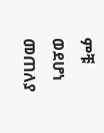ምቹ ወደሆነ መጠለያ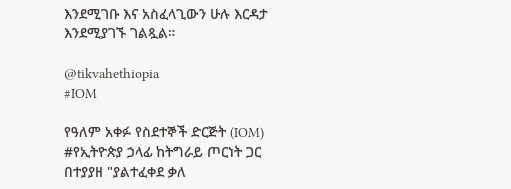እንደሚገቡ እና አስፈላጊውን ሁሉ እርዳታ እንደሚያገኙ ገልጿል።

@tikvahethiopia
#IOM

የዓለም አቀፉ የስደተኞች ድርጅት (IOM) #የኢትዮጵያ ኃላፊ ከትግራይ ጦርነት ጋር በተያያዘ "ያልተፈቀደ ቃለ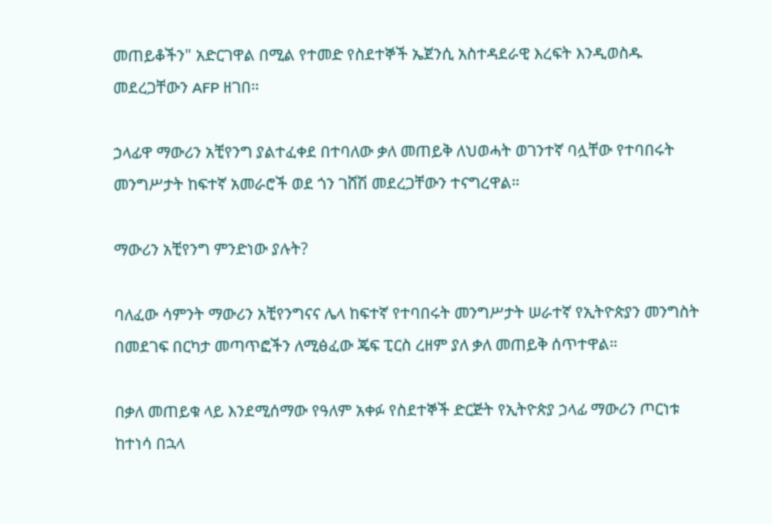መጠይቆችን" አድርገዋል በሚል የተመድ የስደተኞች ኤጀንሲ አስተዳደራዊ እረፍት እንዲወስዱ መደረጋቸውን AFP ዘገበ።

ኃላፊዋ ማውሪን አቺየንግ ያልተፈቀደ በተባለው ቃለ መጠይቅ ለህወሓት ወገንተኛ ባሏቸው የተባበሩት መንግሥታት ከፍተኛ አመራሮች ወደ ጎን ገሸሽ መደረጋቸውን ተናግረዋል።

ማውሪን አቺየንግ ምንድነው ያሉት?

ባለፈው ሳምንት ማውሪን አቺየንግናና ሌላ ከፍተኛ የተባበሩት መንግሥታት ሠራተኛ የኢትዮጵያን መንግስት በመደገፍ በርካታ መጣጥፎችን ለሚፅፈው ጄፍ ፒርስ ረዘም ያለ ቃለ መጠይቅ ሰጥተዋል።

በቃለ መጠይቁ ላይ እንደሚሰማው የዓለም አቀፉ የስደተኞች ድርጅት የኢትዮጵያ ኃላፊ ማውሪን ጦርነቱ ከተነሳ በኋላ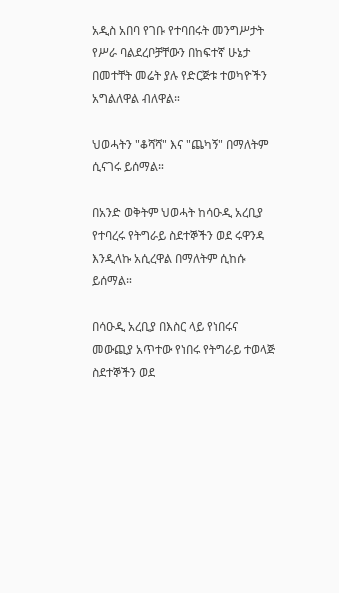አዲስ አበባ የገቡ የተባበሩት መንግሥታት የሥራ ባልደረቦቻቸውን በከፍተኛ ሁኔታ በመተቸት መሬት ያሉ የድርጅቱ ተወካዮችን አግልለዋል ብለዋል።

ህወሓትን "ቆሻሻ" እና "ጨካኝ" በማለትም ሲናገሩ ይሰማል።

በአንድ ወቅትም ህወሓት ከሳዑዲ አረቢያ የተባረሩ የትግራይ ስደተኞችን ወደ ሩዋንዳ እንዲላኩ አሲረዋል በማለትም ሲከሱ ይሰማል።

በሳዑዲ አረቢያ በእስር ላይ የነበሩና መውጪያ አጥተው የነበሩ የትግራይ ተወላጅ ስደተኞችን ወደ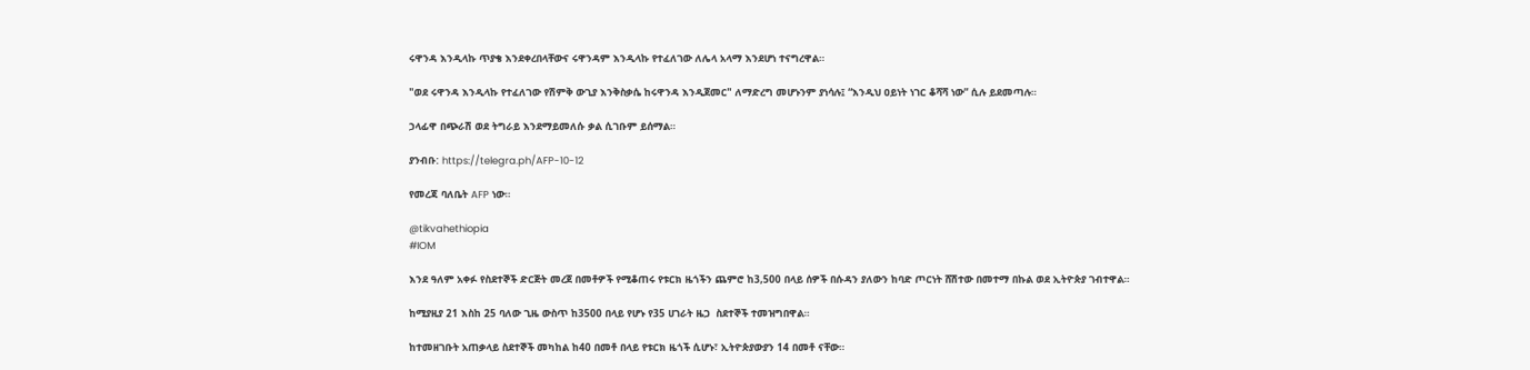ሩዋንዳ እንዲላኩ ጥያቄ እንደቀረበላቸውና ሩዋንዳም እንዲላኩ የተፈለገው ለሌላ አላማ እንደሆነ ተናግረዋል።

"ወደ ሩዋንዳ እንዲላኩ የተፈለገው የሽምቅ ውጊያ እንቅስቃሴ ከሩዋንዳ እንዲጀመር" ለማድረግ መሆኑንም ያነሳሉ፤ “እንዲህ ዐይነት ነገር ቆሻሻ ነው” ሲሉ ይደመጣሉ።

ኃላፊዋ በጭራሽ ወደ ትግራይ እንደማይመለሱ ቃል ሲገቡም ይሰማል።

ያንብቡ: https://telegra.ph/AFP-10-12

የመረጃ ባለቤት AFP ነው።

@tikvahethiopia
#IOM

እንደ ዓለም አቀፉ የስደተኞች ድርጅት መረጀ በመቶዎች የሚቆጠሩ የቱርክ ዜጎችን ጨምሮ ከ3,500 በላይ ሰዎች በሱዳን ያለውን ከባድ ጦርነት ሸሽተው በመተማ በኩል ወደ ኢትዮጵያ ገብተዋል።

ከሚያዚያ 21 እስከ 25 ባለው ጊዜ ውስጥ ከ3500 በላይ የሆኑ የ35 ሀገራት ዜጋ  ስደተኞች ተመዝግበዋል።

ከተመዘገቡት አጠቃላይ ስደተኞች መካከል ከ40 በመቶ በላይ የቱርክ ዜጎች ሲሆኑ፣ ኢትዮጵያውያን 14 በመቶ ናቸው።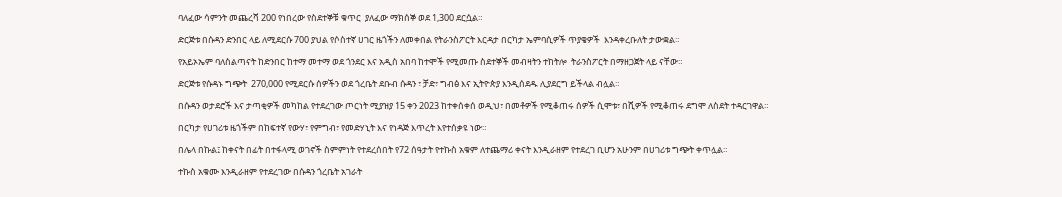ባለፈው ሳምንት መጨረሻ 200 የነበረው የስደተኞቹ ቁጥር  ያለፈው ማክሰኞ ወደ 1,300 ደርሷል።

ድርጅቱ በሱዳን ድንበር ላይ ለሚደርሱ 700 ያህል የሶስተኛ ሀገር ዜጎችን ለመቀበል የትራንስፖርት እርዳታ በርካታ ኤምባሲዎች ጥያቄዎች  እንዳቀረቡለት ታውቋል።

የአይኦኤም ባለስልጣናት ከድንበር ከተማ መተማ ወደ ጎንደር እና አዲስ አበባ ከተሞች የሚመጡ ስደተኞች መብዛትን ተከትሎ  ትራንስፖርት በማዘጋጀት ላይ ናቸው።

ድርጅቱ የሱዳኑ ግጭት  270,000 የሚደርሱ ሰዎችን ወደ ጎረቤት ደቡብ ሱዳን ፣ ቻድ፣ ግብፅ እና ኢትዮጵያ እንዲሰደዱ ሊያደርግ ይችላል ብሏል።

በሱዳን ወታደሮች እና ታጣቂዎች መካከል የተደረገው ጦርነት ሚያዝያ 15 ቀን 2023 ከተቀሰቀሰ ወዲህ፣ በመቶዎች የሚቆጠሩ ሰዎች ሲሞቱ፣ በሺዎች የሚቆጠሩ ደግሞ ለስደት ተዳርገዋል።

በርካታ የሀገሪቱ ዜጎችም በከፍተኛ የውሃ፣ የምግብ፣ የመድሃኒት እና የነዳጅ እጥረት እየተሰቃዩ ነው።

በሌላ በኩል፤ ከቀናት በፊት በተፋላሚ ወገኖች ስምምነት የተደረሰበት የ72 ሰዓታት የተኩስ አቁም ለተጨማሪ ቀናት እንዲራዘም የተደረገ ቢሆን አሁንም በሀገሪቱ ግጭት ቀጥሏል።

ተኩስ አቁሙ እንዲራዘም የተደረገው በሱዳን ጎረቤት አገራት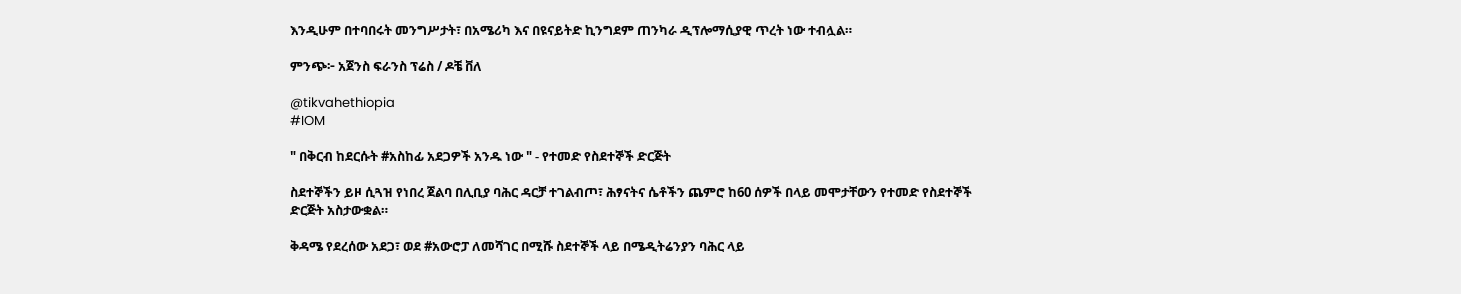እንዲሁም በተባበሩት መንግሥታት፣ በአሜሪካ እና በዩናይትድ ኪንግደም ጠንካራ ዲፕሎማሲያዊ ጥረት ነው ተብሏል።

ምንጭ፦ አጀንስ ፍራንስ ፕሬስ / ዶቼ ቨለ

@tikvahethiopia
#IOM

" በቅርብ ከደርሱት #አስከፊ አደጋዎች አንዱ ነው " - የተመድ የስደተኞች ድርጅት

ስደተኞችን ይዞ ሲጓዝ የነበረ ጀልባ በሊቢያ ባሕር ዳርቻ ተገልብጦ፣ ሕፃናትና ሴቶችን ጨምሮ ከ60 ሰዎች በላይ መሞታቸውን የተመድ የስደተኞች ድርጅት አስታውቋል።

ቅዳሜ የደረሰው አደጋ፣ ወደ #አውሮፓ ለመሻገር በሚሹ ስደተኞች ላይ በሜዲትሬንያን ባሕር ላይ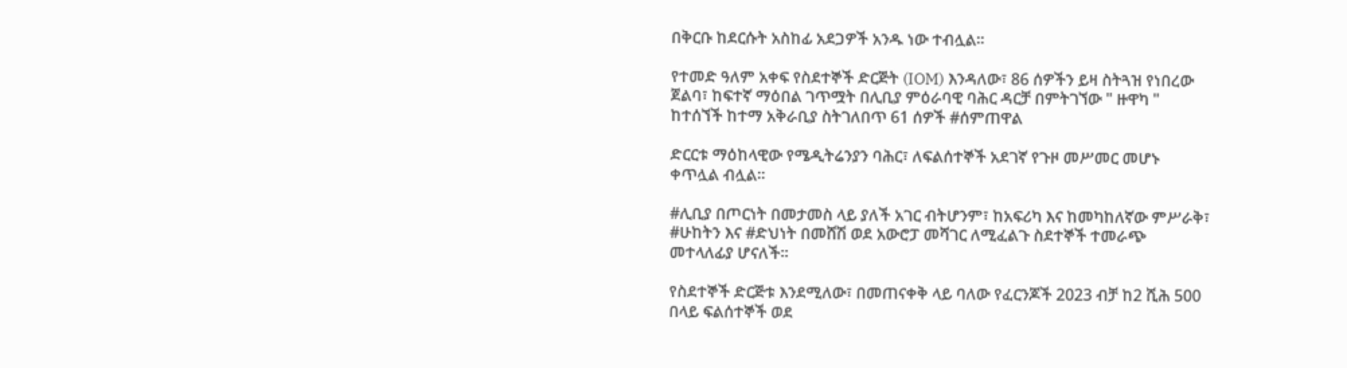በቅርቡ ከደርሱት አስከፊ አደጋዎች አንዱ ነው ተብሏል።

የተመድ ዓለም አቀፍ የስደተኞች ድርጅት (IOM) እንዳለው፣ 86 ሰዎችን ይዛ ስትጓዝ የነበረው ጀልባ፣ ከፍተኛ ማዕበል ገጥሟት በሊቢያ ምዕራባዊ ባሕር ዳርቻ በምትገኘው " ዙዋካ " ከተሰኘች ከተማ አቅራቢያ ስትገለበጥ 61 ሰዎች #ሰምጠዋል

ድርርቱ ማዕከላዊው የሜዲትሬንያን ባሕር፣ ለፍልሰተኞች አደገኛ የጉዞ መሥመር መሆኑ ቀጥሏል ብሏል።

#ሊቢያ በጦርነት በመታመስ ላይ ያለች አገር ብትሆንም፣ ከአፍሪካ እና ከመካከለኛው ምሥራቅ፣ #ሁከትን እና #ድህነት በመሸሽ ወደ አውሮፓ መሻገር ለሚፈልጉ ስደተኞች ተመራጭ መተላለፊያ ሆናለች፡፡

የስደተኞች ድርጅቱ እንደሚለው፣ በመጠናቀቅ ላይ ባለው የፈርንጆች 2023 ብቻ ከ2 ሺሕ 500 በላይ ፍልሰተኞች ወደ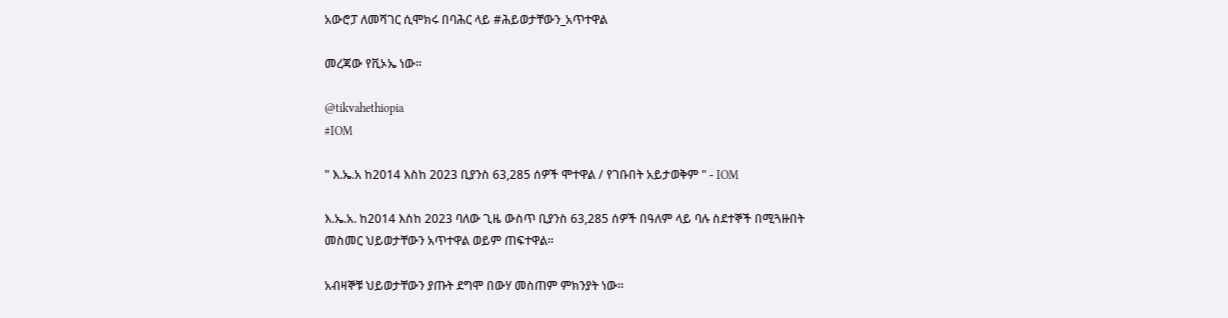አውሮፓ ለመሻገር ሲሞክሩ በባሕር ላይ #ሕይወታቸውን_አጥተዋል

መረጃው የቪኦኤ ነው።

@tikvahethiopia
#IOM

" እ.ኤ.አ ከ2014 እስከ 2023 ቢያንስ 63,285 ሰዎች ሞተዋል / የገቡበት አይታወቅም " - IOM

እ.ኤ.አ. ከ2014 እስከ 2023 ባለው ጊዜ ውስጥ ቢያንስ 63,285 ሰዎች በዓለም ላይ ባሉ ስደተኞች በሚጓዙበት መስመር ህይወታቸውን አጥተዋል ወይም ጠፍተዋል።

አብዛኞቹ ህይወታቸውን ያጡት ደግሞ በውሃ መስጠም ምክንያት ነው።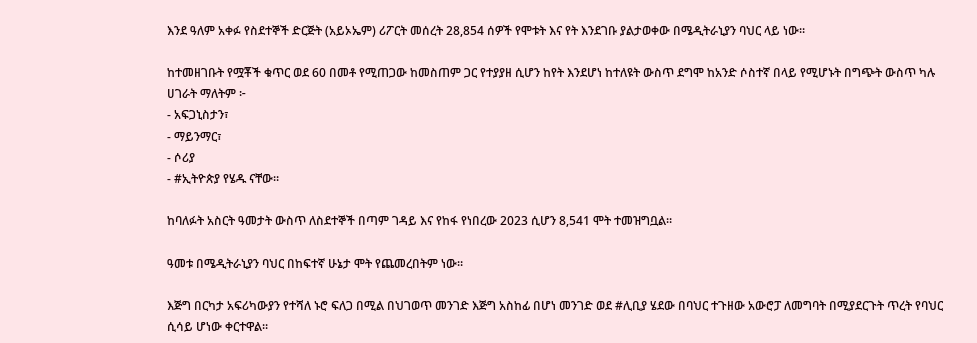እንደ ዓለም አቀፉ የስደተኞች ድርጅት (አይኦኤም) ሪፖርት መሰረት 28,854 ሰዎች የሞቱት እና የት እንደገቡ ያልታወቀው በሜዲትራኒያን ባህር ላይ ነው።

ከተመዘገቡት የሟቾች ቁጥር ወደ 60 በመቶ የሚጠጋው ከመስጠም ጋር የተያያዘ ሲሆን ከየት እንደሆነ ከተለዩት ውስጥ ደግሞ ከአንድ ሶስተኛ በላይ የሚሆኑት በግጭት ውስጥ ካሉ ሀገራት ማለትም ፦
- አፍጋኒስታን፣
- ማይንማር፣
- ሶሪያ
- #ኢትዮጵያ የሄዱ ናቸው።

ከባለፉት አስርት ዓመታት ውስጥ ለስደተኞች በጣም ገዳይ እና የከፋ የነበረው 2023 ሲሆን 8,541 ሞት ተመዝግቧል።

ዓመቱ በሜዲትራኒያን ባህር በከፍተኛ ሁኔታ ሞት የጨመረበትም ነው።

እጅግ በርካታ አፍሪካውያን የተሻለ ኑሮ ፍለጋ በሚል በህገወጥ መንገድ እጅግ አስከፊ በሆነ መንገድ ወደ #ሊቢያ ሄደው በባህር ተጉዘው አውሮፓ ለመግባት በሚያደርጉት ጥረት የባህር ሲሳይ ሆነው ቀርተዋል።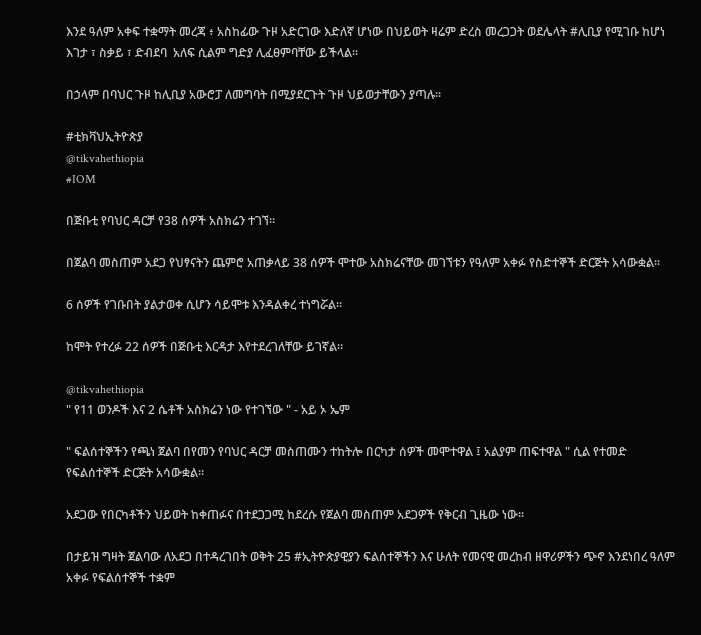እንደ ዓለም አቀፍ ተቋማት መረጃ ፥ አስከፊው ጉዞ አድርገው እድለኛ ሆነው በህይወት ዛሬም ድረስ መረጋጋት ወደሌላት #ሊቢያ የሚገቡ ከሆነ እገታ ፣ ስቃይ ፣ ድብደባ  አለፍ ሲልም ግድያ ሊፈፀምባቸው ይችላል።

በኃላም በባህር ጉዞ ከሊቢያ አውሮፓ ለመግባት በሚያደርጉት ጉዞ ህይወታቸውን ያጣሉ።

#ቲክቫህኢትዮጵያ
@tikvahethiopia
#IOM

በጅቡቲ የባህር ዳርቻ የ38 ሰዎች አስክሬን ተገኘ።

በጀልባ መስጠም አደጋ የህፃናትን ጨምሮ አጠቃላይ 38 ሰዎች ሞተው አስክሬናቸው መገኘቱን የዓለም አቀፉ የስድተኞች ድርጅት አሳውቋል።

6 ሰዎች የገቡበት ያልታወቀ ሲሆን ሳይሞቱ እንዳልቀረ ተነግሯል።

ከሞት የተረፉ 22 ሰዎች በጅቡቲ እርዳታ እየተደረገለቸው ይገኛል።

@tikvahethiopia
" የ11 ወንዶች እና 2 ሴቶች አስክሬን ነው የተገኘው " - አይ ኦ ኤም

" ፍልሰተኞችን የጫነ ጀልባ በየመን የባህር ዳርቻ መስጠሙን ተከትሎ በርካታ ሰዎች መሞተዋል ፤ አልያም ጠፍተዋል " ሲል የተመድ የፍልሰተኞች ድርጅት አሳውቋል።

አደጋው የበርካቶችን ህይወት ከቀጠፉና በተደጋጋሚ ከደረሱ የጀልባ መስጠም አደጋዎች የቅርብ ጊዜው ነው።

በታይዝ ግዛት ጀልባው ለአደጋ በተዳረገበት ወቅት 25 #ኢትዮጵያዊያን ፍልሰተኞችን እና ሁለት የመናዊ መረከብ ዘዋሪዎችን ጭኖ እንደነበረ ዓለም አቀፉ የፍልሰተኞች ተቋም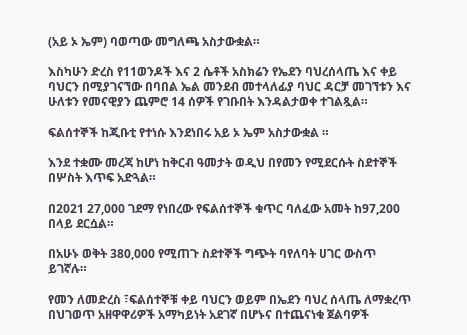(አይ ኦ ኤም) ባወጣው መግለጫ አስታውቋል።

እስካሁን ድረስ የ11ወንዶች እና 2 ሴቶች አስክሬን የኤደን ባህረሰላጤ እና ቀይ ባህርን በሚያገናኘው በባበል ኤል መንደብ መተላለፊያ ባህር ዳርቻ መገኘቱን እና ሁለቱን የመናዊያን ጨምሮ 14 ሰዎች የገቡበት እንዳልታወቀ ተገልጿል።

ፍልሰተኞች ከጂቡቲ የተነሱ እንደነበሩ አይ ኦ ኤም አስታውቋል ።

እንደ ተቋሙ መረጃ ከሆነ ከቅርብ ዓመታት ወዲህ በየመን የሚደርሱት ስደተኞች በሦስት እጥፍ አድጓል።

በ2021 27,000 ገደማ የነበረው የፍልሰተኞች ቁጥር ባለፈው አመት ከ97,200 በላይ ደርሷል።

በአሁኑ ወቅት 380,000 የሚጠጉ ስደተኞች ግጭት ባየለባት ሀገር ውስጥ ይገኛሉ።

የመን ለመድረስ ፣ፍልሰተኞቹ ቀይ ባህርን ወይም በኤደን ባህረ ሰላጤ ለማቋረጥ በህገወጥ አዘዋዋሪዎች አማካይነት አደገኛ በሆኑና በተጨናነቁ ጀልባዎች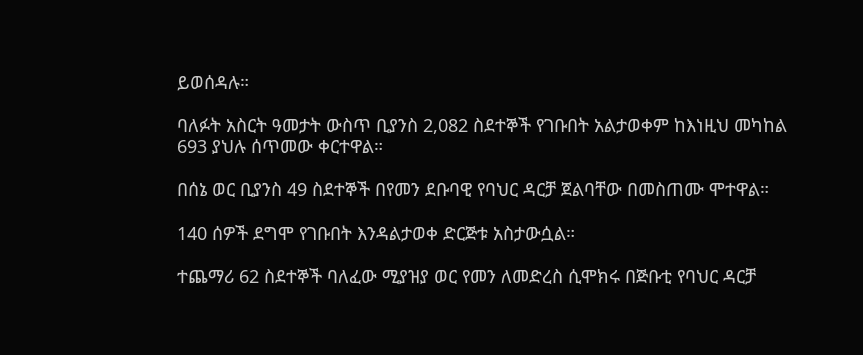ይወሰዳሉ።

ባለፉት አስርት ዓመታት ውስጥ ቢያንስ 2,082 ስደተኞች የገቡበት አልታወቀም ከእነዚህ መካከል 693 ያህሉ ሰጥመው ቀርተዋል።

በሰኔ ወር ቢያንስ 49 ስደተኞች በየመን ደቡባዊ የባህር ዳርቻ ጀልባቸው በመስጠሙ ሞተዋል።

140 ሰዎች ደግሞ የገቡበት እንዳልታወቀ ድርጅቱ አስታውሷል።

ተጨማሪ 62 ስደተኞች ባለፈው ሚያዝያ ወር የመን ለመድረስ ሲሞክሩ በጅቡቲ የባህር ዳርቻ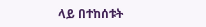ላይ በተከሰቱት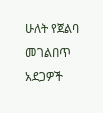ሁለት የጀልባ መገልበጥ አደጋዎች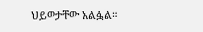ህይወታቸው አልፏል።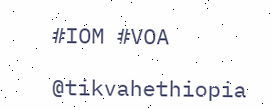#IOM #VOA

@tikvahethiopia